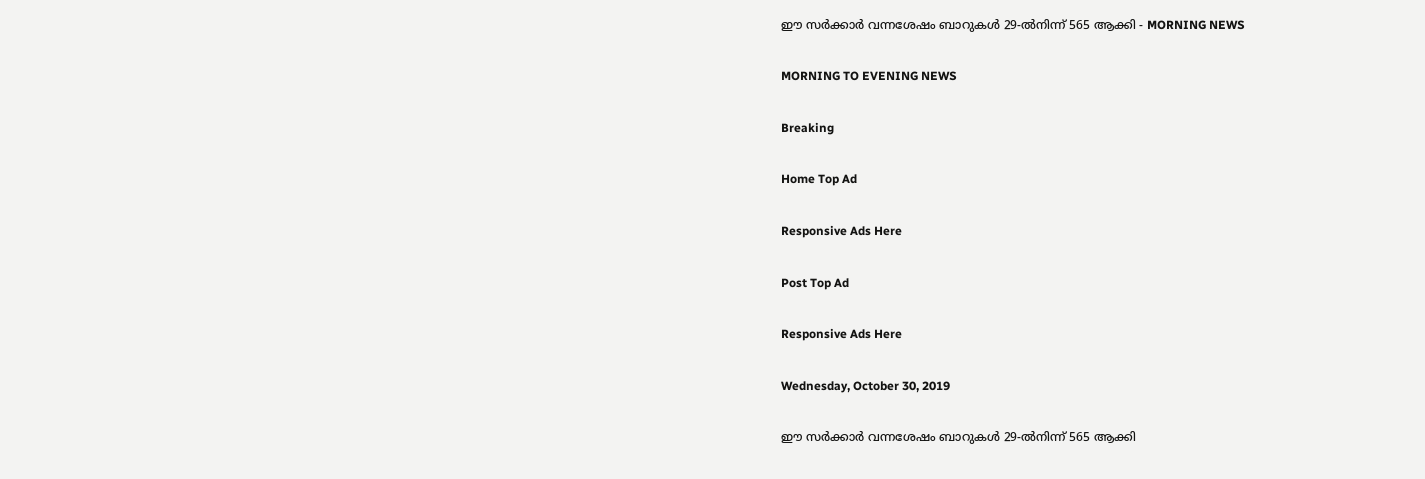ഈ സർക്കാർ വന്നശേഷം ബാറുകൾ 29-ൽനിന്ന് 565 ആക്കി - MORNING NEWS

MORNING TO EVENING NEWS

Breaking

Home Top Ad

Responsive Ads Here

Post Top Ad

Responsive Ads Here

Wednesday, October 30, 2019

ഈ സർക്കാർ വന്നശേഷം ബാറുകൾ 29-ൽനിന്ന് 565 ആക്കി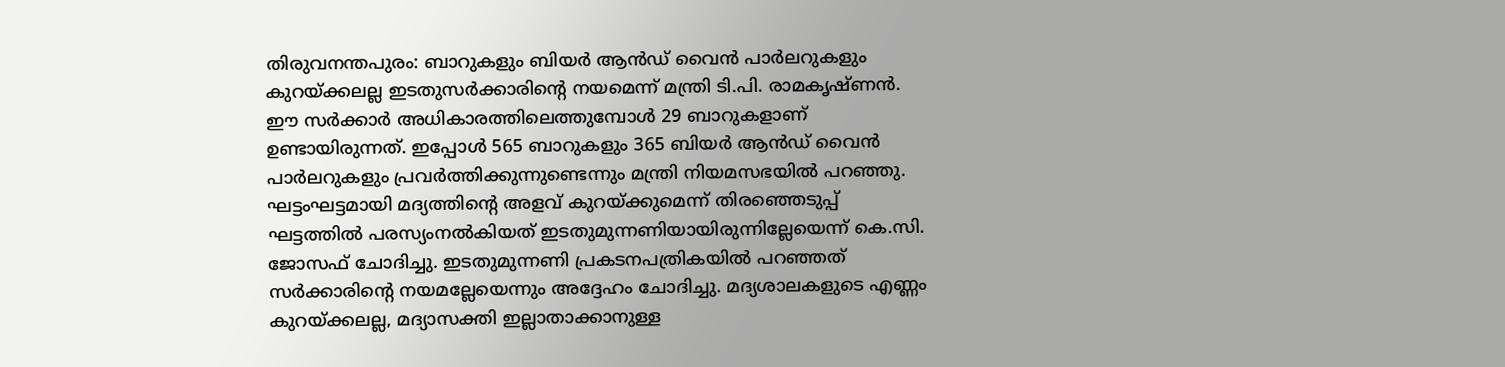തിരുവനന്തപുരം: ബാറുകളും ബിയർ ആൻഡ് വൈൻ പാർലറുകളും കുറയ്ക്കലല്ല ഇടതുസർക്കാരിന്റെ നയമെന്ന് മന്ത്രി ടി.പി. രാമകൃഷ്ണൻ. ഈ സർക്കാർ അധികാരത്തിലെത്തുമ്പോൾ 29 ബാറുകളാണ് ഉണ്ടായിരുന്നത്. ഇപ്പോൾ 565 ബാറുകളും 365 ബിയർ ആൻഡ് വൈൻ പാർലറുകളും പ്രവർത്തിക്കുന്നുണ്ടെന്നും മന്ത്രി നിയമസഭയിൽ പറഞ്ഞു. ഘട്ടംഘട്ടമായി മദ്യത്തിന്റെ അളവ് കുറയ്ക്കുമെന്ന് തിരഞ്ഞെടുപ്പ് ഘട്ടത്തിൽ പരസ്യംനൽകിയത് ഇടതുമുന്നണിയായിരുന്നില്ലേയെന്ന് കെ.സി. ജോസഫ് ചോദിച്ചു. ഇടതുമുന്നണി പ്രകടനപത്രികയിൽ പറഞ്ഞത് സർക്കാരിന്റെ നയമല്ലേയെന്നും അദ്ദേഹം ചോദിച്ചു. മദ്യശാലകളുടെ എണ്ണം കുറയ്ക്കലല്ല, മദ്യാസക്തി ഇല്ലാതാക്കാനുള്ള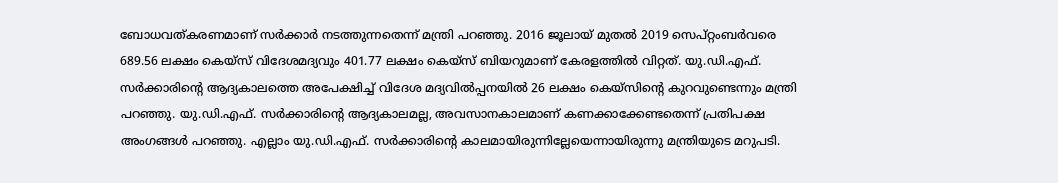ബോധവത്കരണമാണ് സർക്കാർ നടത്തുന്നതെന്ന് മന്ത്രി പറഞ്ഞു. 2016 ജൂലായ് മുതൽ 2019 സെപ്റ്റംബർവരെ 689.56 ലക്ഷം കെയ്സ് വിദേശമദ്യവും 401.77 ലക്ഷം കെയ്സ് ബിയറുമാണ് കേരളത്തിൽ വിറ്റത്. യു.ഡി.എഫ്. സർക്കാരിന്റെ ആദ്യകാലത്തെ അപേക്ഷിച്ച് വിദേശ മദ്യവിൽപ്പനയിൽ 26 ലക്ഷം കെയ്സിന്റെ കുറവുണ്ടെന്നും മന്ത്രി പറഞ്ഞു. യു.ഡി.എഫ്. സർക്കാരിന്റെ ആദ്യകാലമല്ല, അവസാനകാലമാണ് കണക്കാക്കേണ്ടതെന്ന് പ്രതിപക്ഷ അംഗങ്ങൾ പറഞ്ഞു. എല്ലാം യു.ഡി.എഫ്. സർക്കാരിന്റെ കാലമായിരുന്നില്ലേയെന്നായിരുന്നു മന്ത്രിയുടെ മറുപടി.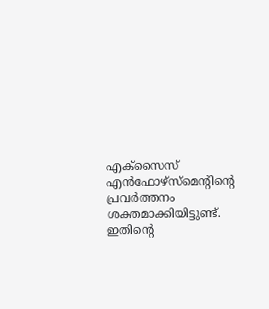എക്സൈസ് എൻഫോഴ്സ്മെന്റിന്റെ പ്രവർത്തനം ശക്തമാക്കിയിട്ടുണ്ട്. ഇതിന്റെ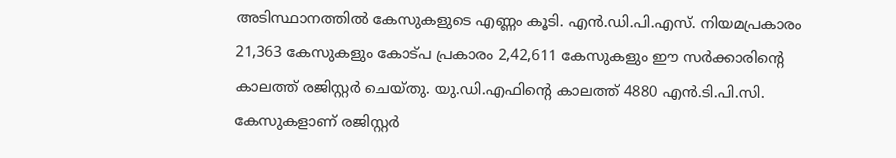അടിസ്ഥാനത്തിൽ കേസുകളുടെ എണ്ണം കൂടി. എൻ.ഡി.പി.എസ്. നിയമപ്രകാരം 21,363 കേസുകളും കോട്പ പ്രകാരം 2,42,611 കേസുകളും ഈ സർക്കാരിന്റെ കാലത്ത് രജിസ്റ്റർ ചെയ്തു. യു.ഡി.എഫിന്റെ കാലത്ത് 4880 എൻ.ടി.പി.സി. കേസുകളാണ് രജിസ്റ്റർ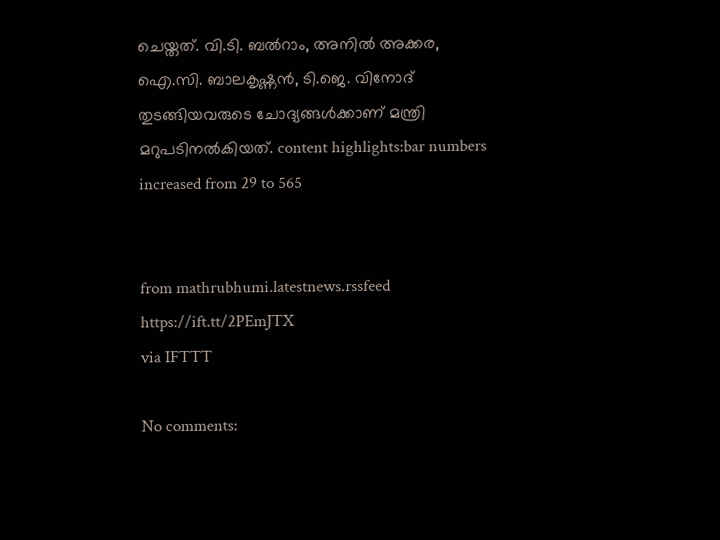ചെയ്തത്. വി.ടി. ബൽറാം, അനിൽ അക്കര, ഐ.സി. ബാലകൃഷ്ണൻ, ടി.ജെ. വിനോദ് തുടങ്ങിയവരുടെ ചോദ്യങ്ങൾക്കാണ് മന്ത്രി മറുപടിനൽകിയത്. content highlights:bar numbers increased from 29 to 565


from mathrubhumi.latestnews.rssfeed https://ift.tt/2PEmJTX
via IFTTT

No comments: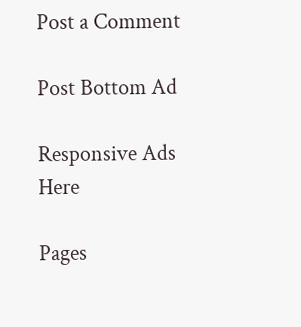Post a Comment

Post Bottom Ad

Responsive Ads Here

Pages